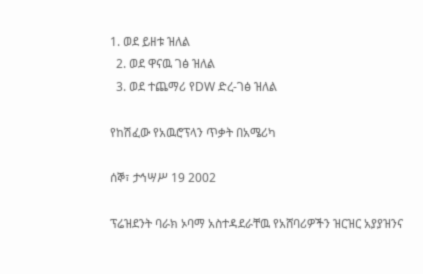1. ወደ ይዘቱ ዝለል
  2. ወደ ዋናዉ ገፅ ዝለል
  3. ወደ ተጨማሪ የDW ድረ-ገፅ ዝለል

የከሽፈው የአዉሮፕላን ጥቃት በአሜሪካ

ሰኞ፣ ታኅሣሥ 19 2002

ፕሬዝደንት ባራክ ኦባማ አስተዳደራቸዉ የአሸባሪዎችን ዝርዝር አያያዝንና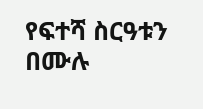የፍተሻ ስርዓቱን በሙሉ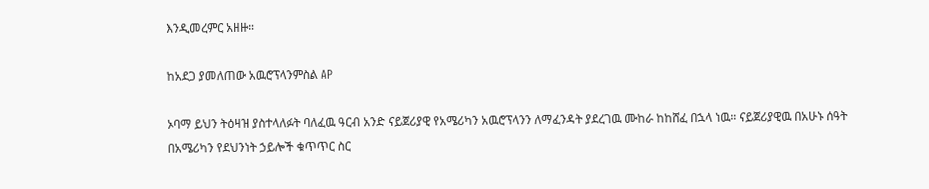እንዲመረምር አዘዙ።

ከአደጋ ያመለጠው አዉሮፕላንምስል AP

ኦባማ ይህን ትዕዛዝ ያስተላለፉት ባለፈዉ ዓርብ አንድ ናይጀሪያዊ የአሜሪካን አዉሮፕላንን ለማፈንዳት ያደረገዉ ሙከራ ከከሸፈ በኋላ ነዉ። ናይጀሪያዊዉ በአሁኑ ሰዓት በአሜሪካን የደህንነት ኃይሎች ቁጥጥር ስር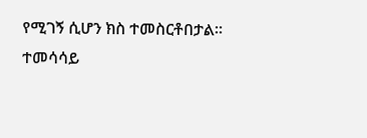የሚገኝ ሲሆን ክስ ተመስርቶበታል። ተመሳሳይ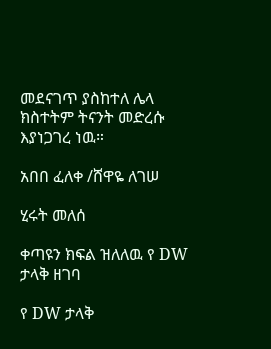መደናገጥ ያስከተለ ሌላ ክስተትም ትናንት መድረሱ እያነጋገረ ነዉ።

አበበ ፈለቀ /ሸዋዬ ለገሠ

ሂሩት መለሰ

ቀጣዩን ክፍል ዝለለዉ የ DW ታላቅ ዘገባ

የ DW ታላቅ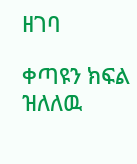ዘገባ

ቀጣዩን ክፍል ዝለለዉ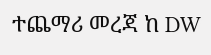ተጨማሪ መረጃ ከ DW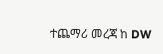ተጨማሪ መረጃ ከ DW